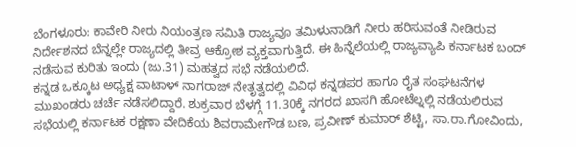ಬೆಂಗಳೂರು: ಕಾವೇರಿ ನೀರು ನಿಯಂತ್ರಣ ಸಮಿತಿ ರಾಜ್ಯವೂ ತಮಿಳುನಾಡಿಗೆ ನೀರು ಹರಿಸುವಂತೆ ನೀಡಿರುವ ನಿರ್ದೇಶನದ ಬೆನ್ನಲ್ಲೇ ರಾಜ್ಯದಲ್ಲಿ ತೀವ್ರ ಆಕ್ರೋಶ ವ್ಯಕ್ತವಾಗುತ್ತಿದೆ. ಈ ಹಿನ್ನೆಲೆಯಲ್ಲಿ ರಾಜ್ಯವ್ಯಾಪಿ ಕರ್ನಾಟಕ ಬಂದ್ ನಡೆಸುವ ಕುರಿತು ಇಂದು (ಜು.31) ಮಹತ್ವದ ಸಭೆ ನಡೆಯಲಿದೆ.
ಕನ್ನಡ ಒಕ್ಕೂಟ ಅಧ್ಯಕ್ಷ ವಾಟಾಳ್ ನಾಗರಾಜ್ ನೇತೃತ್ವದಲ್ಲಿ ವಿವಿಧ ಕನ್ನಡಪರ ಹಾಗೂ ರೈತ ಸಂಘಟನೆಗಳ ಮುಖಂಡರು ಚರ್ಚೆ ನಡೆಸಲಿದ್ದಾರೆ. ಶುಕ್ರವಾರ ಬೆಳಗ್ಗೆ 11.30ಕ್ಕೆ ನಗರದ ಖಾಸಗಿ ಹೋಟೆಲ್ನಲ್ಲಿ ನಡೆಯಲಿರುವ ಸಭೆಯಲ್ಲಿ ಕರ್ನಾಟಕ ರಕ್ಷಣಾ ವೇದಿಕೆಯ ಶಿವರಾಮೇಗೌಡ ಬಣ, ಪ್ರವೀಣ್ ಕುಮಾರ್ ಶೆಟ್ಟಿ, ಸಾ.ರಾ.ಗೋವಿಂದು,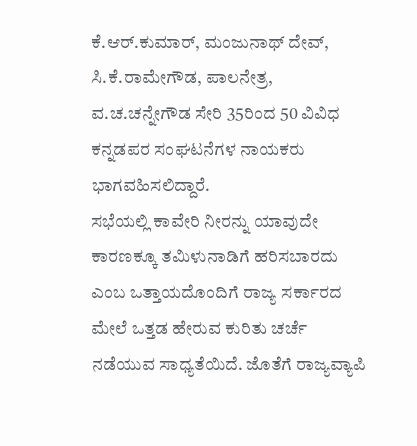ಕೆ.ಆರ್.ಕುಮಾರ್, ಮಂಜುನಾಥ್ ದೇವ್, ಸಿ.ಕೆ.ರಾಮೇಗೌಡ, ಪಾಲನೇತ್ರ, ವ.ಚ.ಚನ್ನೇಗೌಡ ಸೇರಿ 35ರಿಂದ 50 ವಿವಿಧ ಕನ್ನಡಪರ ಸಂಘಟನೆಗಳ ನಾಯಕರು ಭಾಗವಹಿಸಲಿದ್ದಾರೆ.
ಸಭೆಯಲ್ಲಿ ಕಾವೇರಿ ನೀರನ್ನು ಯಾವುದೇ ಕಾರಣಕ್ಕೂ ತಮಿಳುನಾಡಿಗೆ ಹರಿಸಬಾರದು ಎಂಬ ಒತ್ತಾಯದೊಂದಿಗೆ ರಾಜ್ಯ ಸರ್ಕಾರದ ಮೇಲೆ ಒತ್ತಡ ಹೇರುವ ಕುರಿತು ಚರ್ಚೆ ನಡೆಯುವ ಸಾಧ್ಯತೆಯಿದೆ. ಜೊತೆಗೆ ರಾಜ್ಯವ್ಯಾಪಿ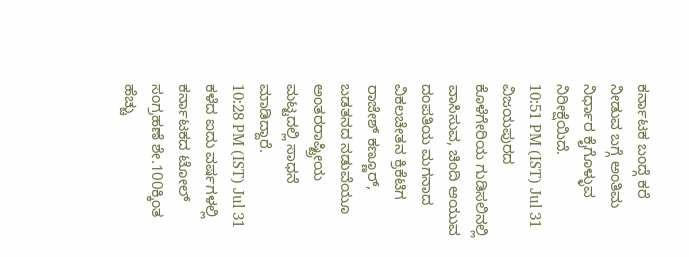ಕರ್ನಾಟಕ ಬಂದ್ಗೆ ಕರೆ ನೀಡುವ ಬಗ್ಗೆ ಅಂತಿಮ ನಿರ್ಧಾರ ಕೈಗೊಳ್ಳುವ ನಿರೀಕ್ಷೆಯಿದೆ.
10:51 PM (IST) Jul 31
ವಿಜಯಪುರದ ಕೊಳೆಗೇರಿಯ ಗುಡಿಸಲಿನಲ್ಲಿ ವಾಸಿಸುವ, ಚಿಂದಿ ಆಯುವ ದಂಪತಿಯ ಮಗನಾದ ವಿಕಲಚೇತನ ಕ್ರಿಕೆಟಿಗ ರಾಜೇಶ್ ಕಣ್ಣೂರ್, ಬಡತನದ ನಡುವೆಯೂ ಅಂತರರಾಷ್ಟ್ರೀಯ ಮಟ್ಟದಲ್ಲಿ ಸಾಧನೆ ಮಾಡಿದ್ದಾರೆ.
10:28 PM (IST) Jul 31
ಕಳೆದ ಐದು ವರ್ಷಗಳಲ್ಲಿ ಕರ್ನಾಟಕದ ಟೋಲ್ ಸಂಗ್ರಹಣೆ ಶೇ.100ಕ್ಕಿಂತ ಹೆಚ್ಚು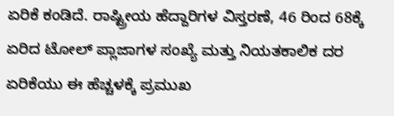ಏರಿಕೆ ಕಂಡಿದೆ. ರಾಷ್ಟ್ರೀಯ ಹೆದ್ದಾರಿಗಳ ವಿಸ್ತರಣೆ, 46 ರಿಂದ 68ಕ್ಕೆ ಏರಿದ ಟೋಲ್ ಪ್ಲಾಜಾಗಳ ಸಂಖ್ಯೆ ಮತ್ತು ನಿಯತಕಾಲಿಕ ದರ ಏರಿಕೆಯು ಈ ಹೆಚ್ಚಳಕ್ಕೆ ಪ್ರಮುಖ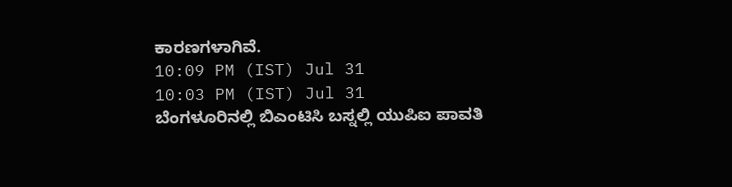ಕಾರಣಗಳಾಗಿವೆ.
10:09 PM (IST) Jul 31
10:03 PM (IST) Jul 31
ಬೆಂಗಳೂರಿನಲ್ಲಿ ಬಿಎಂಟಿಸಿ ಬಸ್ನಲ್ಲಿ ಯುಪಿಐ ಪಾವತಿ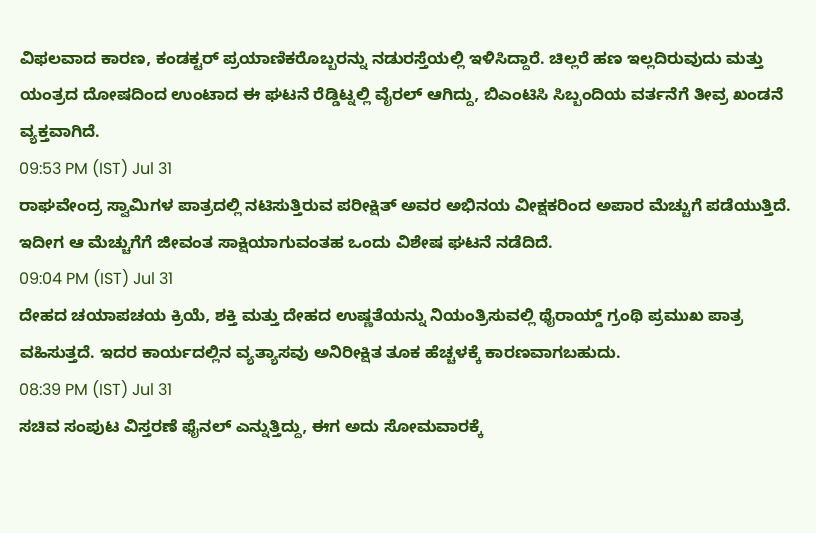ವಿಫಲವಾದ ಕಾರಣ, ಕಂಡಕ್ಟರ್ ಪ್ರಯಾಣಿಕರೊಬ್ಬರನ್ನು ನಡುರಸ್ತೆಯಲ್ಲಿ ಇಳಿಸಿದ್ದಾರೆ. ಚಿಲ್ಲರೆ ಹಣ ಇಲ್ಲದಿರುವುದು ಮತ್ತು ಯಂತ್ರದ ದೋಷದಿಂದ ಉಂಟಾದ ಈ ಘಟನೆ ರೆಡ್ಡಿಟ್ನಲ್ಲಿ ವೈರಲ್ ಆಗಿದ್ದು, ಬಿಎಂಟಿಸಿ ಸಿಬ್ಬಂದಿಯ ವರ್ತನೆಗೆ ತೀವ್ರ ಖಂಡನೆ ವ್ಯಕ್ತವಾಗಿದೆ.
09:53 PM (IST) Jul 31
ರಾಘವೇಂದ್ರ ಸ್ವಾಮಿಗಳ ಪಾತ್ರದಲ್ಲಿ ನಟಿಸುತ್ತಿರುವ ಪರೀಕ್ಷಿತ್ ಅವರ ಅಭಿನಯ ವೀಕ್ಷಕರಿಂದ ಅಪಾರ ಮೆಚ್ಚುಗೆ ಪಡೆಯುತ್ತಿದೆ. ಇದೀಗ ಆ ಮೆಚ್ಚುಗೆಗೆ ಜೀವಂತ ಸಾಕ್ಷಿಯಾಗುವಂತಹ ಒಂದು ವಿಶೇಷ ಘಟನೆ ನಡೆದಿದೆ.
09:04 PM (IST) Jul 31
ದೇಹದ ಚಯಾಪಚಯ ಕ್ರಿಯೆ, ಶಕ್ತಿ ಮತ್ತು ದೇಹದ ಉಷ್ಣತೆಯನ್ನು ನಿಯಂತ್ರಿಸುವಲ್ಲಿ ಥೈರಾಯ್ಡ್ ಗ್ರಂಥಿ ಪ್ರಮುಖ ಪಾತ್ರ ವಹಿಸುತ್ತದೆ. ಇದರ ಕಾರ್ಯದಲ್ಲಿನ ವ್ಯತ್ಯಾಸವು ಅನಿರೀಕ್ಷಿತ ತೂಕ ಹೆಚ್ಚಳಕ್ಕೆ ಕಾರಣವಾಗಬಹುದು.
08:39 PM (IST) Jul 31
ಸಚಿವ ಸಂಪುಟ ವಿಸ್ತರಣೆ ಫೈನಲ್ ಎನ್ನುತ್ತಿದ್ದು, ಈಗ ಅದು ಸೋಮವಾರಕ್ಕೆ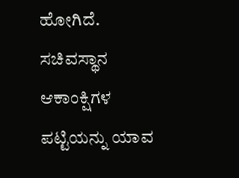ಹೋಗಿದೆ. ಸಚಿವಸ್ಥಾನ ಆಕಾಂಕ್ಷಿಗಳ ಪಟ್ಟಿಯನ್ನು ಯಾವ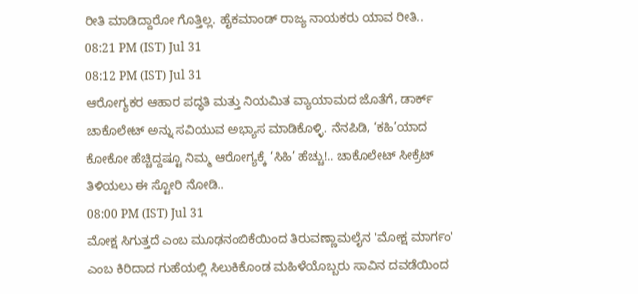ರೀತಿ ಮಾಡಿದ್ದಾರೋ ಗೊತ್ತಿಲ್ಲ. ಹೈಕಮಾಂಡ್ ರಾಜ್ಯ ನಾಯಕರು ಯಾವ ರೀತಿ..
08:21 PM (IST) Jul 31
08:12 PM (IST) Jul 31
ಆರೋಗ್ಯಕರ ಆಹಾರ ಪದ್ಧತಿ ಮತ್ತು ನಿಯಮಿತ ವ್ಯಾಯಾಮದ ಜೊತೆಗೆ, ಡಾರ್ಕ್ ಚಾಕೊಲೇಟ್ ಅನ್ನು ಸವಿಯುವ ಅಭ್ಯಾಸ ಮಾಡಿಕೊಳ್ಳಿ. ನೆನಪಿಡಿ, ‘ಕಹಿ’ಯಾದ ಕೋಕೋ ಹೆಚ್ಚಿದ್ದಷ್ಟೂ ನಿಮ್ಮ ಆರೋಗ್ಯಕ್ಕೆ ‘ಸಿಹಿ’ ಹೆಚ್ಚು!.. ಚಾಕೊಲೇಟ್ ಸೀಕ್ರೆಟ್ ತಿಳಿಯಲು ಈ ಸ್ಟೋರಿ ನೋಡಿ..
08:00 PM (IST) Jul 31
ಮೋಕ್ಷ ಸಿಗುತ್ತದೆ ಎಂಬ ಮೂಢನಂಬಿಕೆಯಿಂದ ತಿರುವಣ್ಣಾಮಲೈನ 'ಮೋಕ್ಷ ಮಾರ್ಗಂ' ಎಂಬ ಕಿರಿದಾದ ಗುಹೆಯಲ್ಲಿ ಸಿಲುಕಿಕೊಂಡ ಮಹಿಳೆಯೊಬ್ಬರು ಸಾವಿನ ದವಡೆಯಿಂದ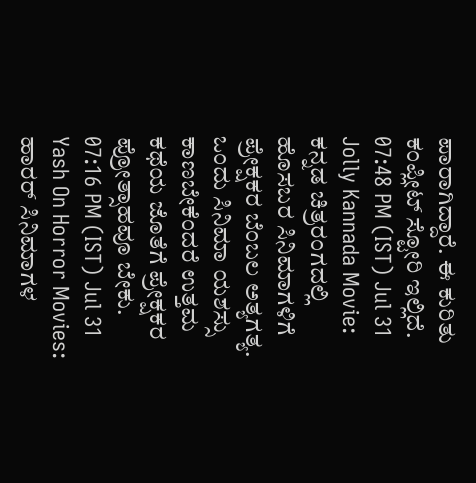ಪಾರಾಗಿದ್ದಾರೆ. ಈ ಕುರಿತು ಕಂಪ್ಲೀಟ್ ಸ್ಟೋರಿ ಇಲ್ಲಿದೆ.
07:48 PM (IST) Jul 31
Jolly Kannada Movie: ಕನ್ನಡ ಚಿತ್ರರಂಗದಲ್ಲಿ ಹೊಸಬರ ಸಿನಿಮಾಗಳಿಗೆ ಪ್ರೇಕ್ಷಕರ ಬೆಂಬಲ ಅತ್ಯಗತ್ಯ. ಒಂದು ಸಿನಿಮಾ ಯಶಸ್ಸು ಕಾಣಬೇಕೆಂದರೆ ಉತ್ತಮ ಕಥೆಯ ಜೊತೆಗೆ ಪ್ರೇಕ್ಷಕರ ಪ್ರೋತ್ಸಾಹವೂ ಬೇಕು.
07:16 PM (IST) Jul 31
Yash On Horror Movies: ಹಾರರ್ ಸಿನಿಮಾಗಳ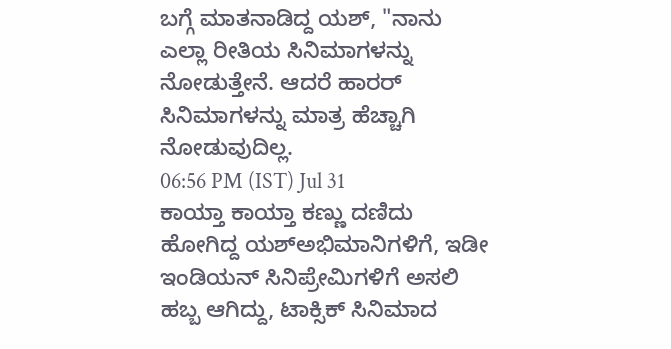ಬಗ್ಗೆ ಮಾತನಾಡಿದ್ದ ಯಶ್, "ನಾನು ಎಲ್ಲಾ ರೀತಿಯ ಸಿನಿಮಾಗಳನ್ನು ನೋಡುತ್ತೇನೆ. ಆದರೆ ಹಾರರ್ ಸಿನಿಮಾಗಳನ್ನು ಮಾತ್ರ ಹೆಚ್ಚಾಗಿ ನೋಡುವುದಿಲ್ಲ.
06:56 PM (IST) Jul 31
ಕಾಯ್ತಾ ಕಾಯ್ತಾ ಕಣ್ಣು ದಣಿದು ಹೋಗಿದ್ದ ಯಶ್ಅಭಿಮಾನಿಗಳಿಗೆ, ಇಡೀ ಇಂಡಿಯನ್ ಸಿನಿಪ್ರೇಮಿಗಳಿಗೆ ಅಸಲಿ ಹಬ್ಬ ಆಗಿದ್ದು, ಟಾಕ್ಸಿಕ್ ಸಿನಿಮಾದ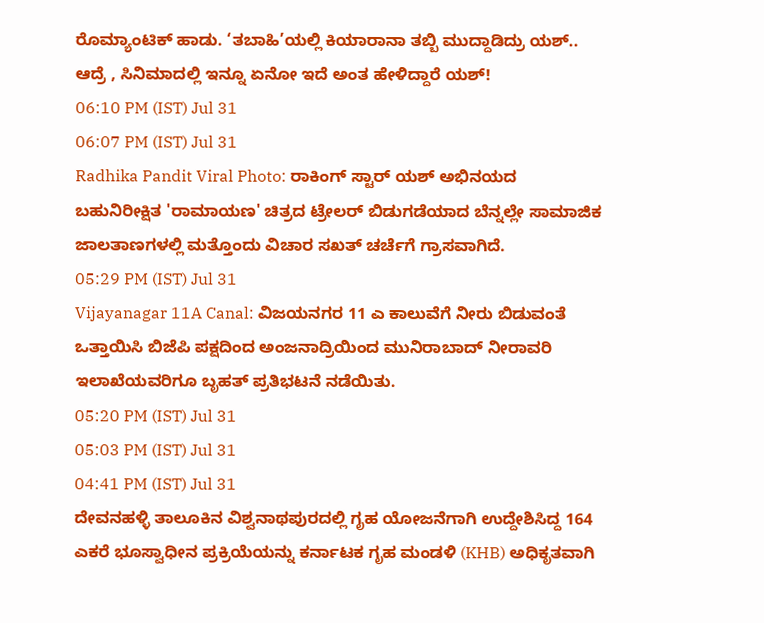ರೊಮ್ಯಾಂಟಿಕ್ ಹಾಡು. ‘ತಬಾಹಿ’ಯಲ್ಲಿ ಕಿಯಾರಾನಾ ತಬ್ಬಿ ಮುದ್ದಾಡಿದ್ರು ಯಶ್.. ಆದ್ರೆ , ಸಿನಿಮಾದಲ್ಲಿ ಇನ್ನೂ ಏನೋ ಇದೆ ಅಂತ ಹೇಳಿದ್ದಾರೆ ಯಶ್!
06:10 PM (IST) Jul 31
06:07 PM (IST) Jul 31
Radhika Pandit Viral Photo: ರಾಕಿಂಗ್ ಸ್ಟಾರ್ ಯಶ್ ಅಭಿನಯದ ಬಹುನಿರೀಕ್ಷಿತ 'ರಾಮಾಯಣ' ಚಿತ್ರದ ಟ್ರೇಲರ್ ಬಿಡುಗಡೆಯಾದ ಬೆನ್ನಲ್ಲೇ ಸಾಮಾಜಿಕ ಜಾಲತಾಣಗಳಲ್ಲಿ ಮತ್ತೊಂದು ವಿಚಾರ ಸಖತ್ ಚರ್ಚೆಗೆ ಗ್ರಾಸವಾಗಿದೆ.
05:29 PM (IST) Jul 31
Vijayanagar 11A Canal: ವಿಜಯನಗರ 11 ಎ ಕಾಲುವೆಗೆ ನೀರು ಬಿಡುವಂತೆ ಒತ್ತಾಯಿಸಿ ಬಿಜೆಪಿ ಪಕ್ಷದಿಂದ ಅಂಜನಾದ್ರಿಯಿಂದ ಮುನಿರಾಬಾದ್ ನೀರಾವರಿ ಇಲಾಖೆಯವರಿಗೂ ಬೃಹತ್ ಪ್ರತಿಭಟನೆ ನಡೆಯಿತು.
05:20 PM (IST) Jul 31
05:03 PM (IST) Jul 31
04:41 PM (IST) Jul 31
ದೇವನಹಳ್ಳಿ ತಾಲೂಕಿನ ವಿಶ್ವನಾಥಪುರದಲ್ಲಿ ಗೃಹ ಯೋಜನೆಗಾಗಿ ಉದ್ದೇಶಿಸಿದ್ದ 164 ಎಕರೆ ಭೂಸ್ವಾಧೀನ ಪ್ರಕ್ರಿಯೆಯನ್ನು ಕರ್ನಾಟಕ ಗೃಹ ಮಂಡಳಿ (KHB) ಅಧಿಕೃತವಾಗಿ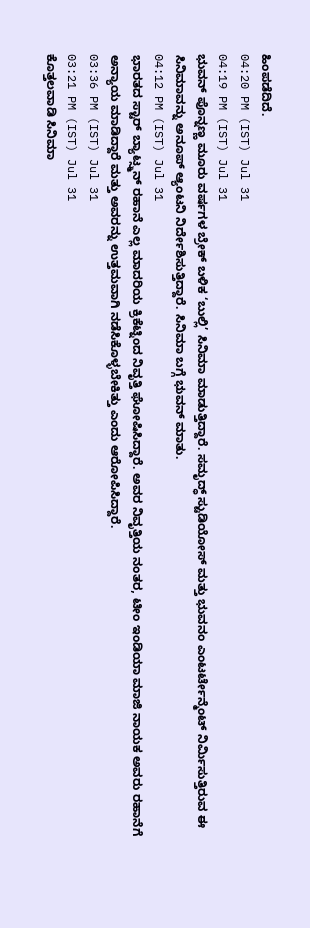ಹಿಂಪಡೆದಿದೆ.
04:20 PM (IST) Jul 31
04:19 PM (IST) Jul 31
ಭುವನ್ ಪೊನ್ನಣ್ಣ ಮೂರು ವರ್ಷಗಳ ಬ್ರೇಕ್ ಬಳಿಕ ‘ಬುಲ್ಲಿ’ ಸಿನಿಮಾ ಮಾಡುತ್ತಿದ್ದಾರೆ. ಸಮೃದ್ಧ್ ಸ್ಟುಡಿಯೋಸ್ ಮತ್ತು ಭುವನಂ ಎಂಟರ್ಟೇನ್ಮೆಂಟ್ ನಿರ್ಮಿಸುತ್ತಿರುವ ಈ ಸಿನಿಮಾವನ್ನು ಅನೂಪ್ ಆ್ಯಂಟನಿ ನಿರ್ದೇಶಿಸುತ್ತಿದ್ದಾರೆ. ಸಿನಿಮಾ ಬಗ್ಗೆ ಭುವನ್ ಮಾತು.
04:12 PM (IST) Jul 31
ಭಾರತದ ಸ್ಟಾರ್ ಬ್ಯಾಟ್ಸ್ಮನ್ ರಹಾನೆ ಎಲ್ಲ ಮಾದರಿಯ ಕ್ರಿಕೆಟ್ನಿಂದ ನಿವೃತ್ತಿ ಘೋಷಿಸಿದ್ದಾರೆ. ಅವರ ನಿವೃತ್ತಿಯ ನಂತರ, ಟೀಂ ಇಂಡಿಯಾ ಮಾಜಿ ನಾಯಕ ಅವರು ರಹಾನೆಗೆ ಅನ್ಯಾಯ ಮಾಡಿದ್ದಾರೆ ಮತ್ತು ಅವರನ್ನು ಉತ್ತಮವಾಗಿ ನಡೆಸಿಕೊಳ್ಳಬೇಕಿತ್ತು ಎಂದು ಆರೋಪಿಸಿದ್ದಾರೆ.
03:36 PM (IST) Jul 31
03:21 PM (IST) Jul 31
ಕೊತ್ತಲವಾಡಿ ಸಿನಿಮಾ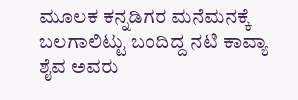ಮೂಲಕ ಕನ್ನಡಿಗರ ಮನೆಮನಕ್ಕೆ ಬಲಗಾಲಿಟ್ಟು ಬಂದಿದ್ದ ನಟಿ ಕಾವ್ಯಾ ಶೈವ ಅವರು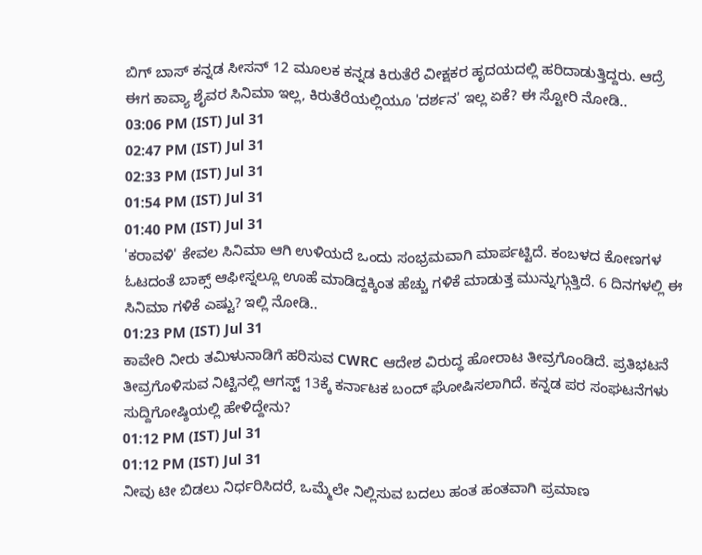ಬಿಗ್ ಬಾಸ್ ಕನ್ನಡ ಸೀಸನ್ 12 ಮೂಲಕ ಕನ್ನಡ ಕಿರುತೆರೆ ವೀಕ್ಷಕರ ಹೃದಯದಲ್ಲಿ ಹರಿದಾಡುತ್ತಿದ್ದರು. ಆದ್ರೆ ಈಗ ಕಾವ್ಯಾ ಶೈವರ ಸಿನಿಮಾ ಇಲ್ಲ, ಕಿರುತೆರೆಯಲ್ಲಿಯೂ 'ದರ್ಶನ' ಇಲ್ಲ ಏಕೆ? ಈ ಸ್ಟೋರಿ ನೋಡಿ..
03:06 PM (IST) Jul 31
02:47 PM (IST) Jul 31
02:33 PM (IST) Jul 31
01:54 PM (IST) Jul 31
01:40 PM (IST) Jul 31
'ಕರಾವಳಿ' ಕೇವಲ ಸಿನಿಮಾ ಆಗಿ ಉಳಿಯದೆ ಒಂದು ಸಂಭ್ರಮವಾಗಿ ಮಾರ್ಪಟ್ಟಿದೆ. ಕಂಬಳದ ಕೋಣಗಳ ಓಟದಂತೆ ಬಾಕ್ಸ್ ಆಫೀಸ್ನಲ್ಲೂ ಊಹೆ ಮಾಡಿದ್ದಕ್ಕಿಂತ ಹೆಚ್ಚು ಗಳಿಕೆ ಮಾಡುತ್ತ ಮುನ್ನುಗ್ಗುತ್ತಿದೆ. 6 ದಿನಗಳಲ್ಲಿ ಈ ಸಿನಿಮಾ ಗಳಿಕೆ ಎಷ್ಟು? ಇಲ್ಲಿ ನೋಡಿ..
01:23 PM (IST) Jul 31
ಕಾವೇರಿ ನೀರು ತಮಿಳುನಾಡಿಗೆ ಹರಿಸುವ CWRC ಆದೇಶ ವಿರುದ್ಧ ಹೋರಾಟ ತೀವ್ರಗೊಂಡಿದೆ. ಪ್ರತಿಭಟನೆ ತೀವ್ರಗೊಳಿಸುವ ನಿಟ್ಟಿನಲ್ಲಿ ಆಗಸ್ಟ್ 13ಕ್ಕೆ ಕರ್ನಾಟಕ ಬಂದ್ ಘೋಷಿಸಲಾಗಿದೆ. ಕನ್ನಡ ಪರ ಸಂಘಟನೆಗಳು ಸುದ್ದಿಗೋಷ್ಠಿಯಲ್ಲಿ ಹೇಳಿದ್ದೇನು?
01:12 PM (IST) Jul 31
01:12 PM (IST) Jul 31
ನೀವು ಟೀ ಬಿಡಲು ನಿರ್ಧರಿಸಿದರೆ, ಒಮ್ಮೆಲೇ ನಿಲ್ಲಿಸುವ ಬದಲು ಹಂತ ಹಂತವಾಗಿ ಪ್ರಮಾಣ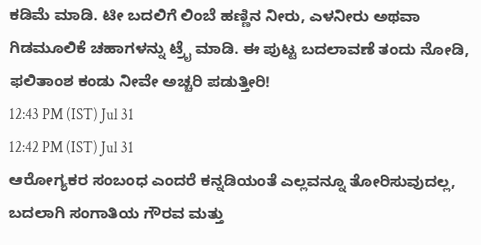ಕಡಿಮೆ ಮಾಡಿ. ಟೀ ಬದಲಿಗೆ ಲಿಂಬೆ ಹಣ್ಣಿನ ನೀರು, ಎಳನೀರು ಅಥವಾ ಗಿಡಮೂಲಿಕೆ ಚಹಾಗಳನ್ನು ಟ್ರೈ ಮಾಡಿ. ಈ ಪುಟ್ಟ ಬದಲಾವಣೆ ತಂದು ನೋಡಿ, ಫಲಿತಾಂಶ ಕಂಡು ನೀವೇ ಅಚ್ಚರಿ ಪಡುತ್ತೀರಿ!
12:43 PM (IST) Jul 31
12:42 PM (IST) Jul 31
ಆರೋಗ್ಯಕರ ಸಂಬಂಧ ಎಂದರೆ ಕನ್ನಡಿಯಂತೆ ಎಲ್ಲವನ್ನೂ ತೋರಿಸುವುದಲ್ಲ, ಬದಲಾಗಿ ಸಂಗಾತಿಯ ಗೌರವ ಮತ್ತು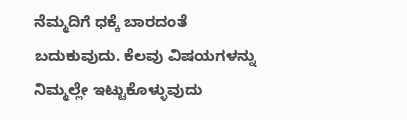ನೆಮ್ಮದಿಗೆ ಧಕ್ಕೆ ಬಾರದಂತೆ ಬದುಕುವುದು. ಕೆಲವು ವಿಷಯಗಳನ್ನು ನಿಮ್ಮಲ್ಲೇ ಇಟ್ಟುಕೊಳ್ಳುವುದು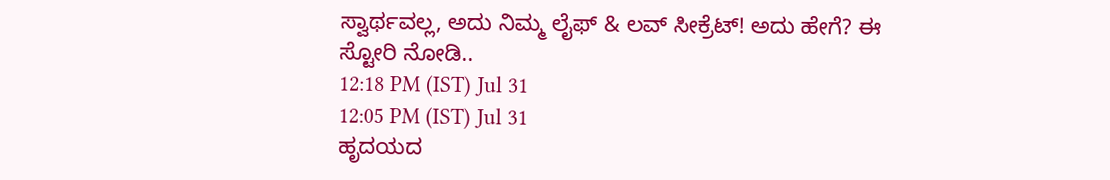ಸ್ವಾರ್ಥವಲ್ಲ, ಅದು ನಿಮ್ಮ ಲೈಫ್ & ಲವ್ ಸೀಕ್ರೆಟ್! ಅದು ಹೇಗೆ? ಈ ಸ್ಟೋರಿ ನೋಡಿ..
12:18 PM (IST) Jul 31
12:05 PM (IST) Jul 31
ಹೃದಯದ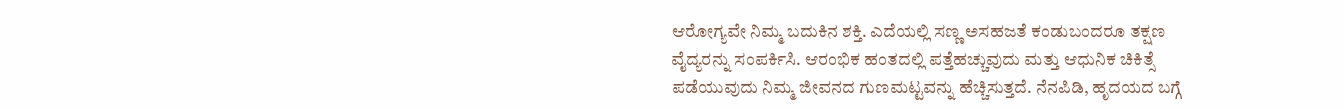ಆರೋಗ್ಯವೇ ನಿಮ್ಮ ಬದುಕಿನ ಶಕ್ತಿ. ಎದೆಯಲ್ಲಿ ಸಣ್ಣ ಅಸಹಜತೆ ಕಂಡುಬಂದರೂ ತಕ್ಷಣ ವೈದ್ಯರನ್ನು ಸಂಪರ್ಕಿಸಿ. ಆರಂಭಿಕ ಹಂತದಲ್ಲಿ ಪತ್ತೆಹಚ್ಚುವುದು ಮತ್ತು ಆಧುನಿಕ ಚಿಕಿತ್ಸೆ ಪಡೆಯುವುದು ನಿಮ್ಮ ಜೀವನದ ಗುಣಮಟ್ಟವನ್ನು ಹೆಚ್ಚಿಸುತ್ತದೆ. ನೆನಪಿಡಿ, ಹೃದಯದ ಬಗ್ಗೆ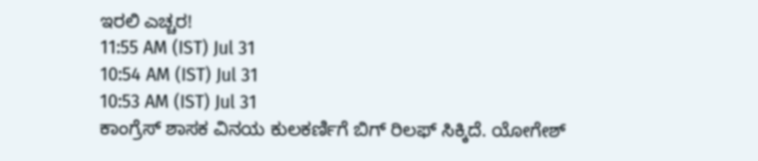ಇರಲಿ ಎಚ್ಚರ!
11:55 AM (IST) Jul 31
10:54 AM (IST) Jul 31
10:53 AM (IST) Jul 31
ಕಾಂಗ್ರೆಸ್ ಶಾಸಕ ವಿನಯ ಕುಲಕರ್ಣಿಗೆ ಬಿಗ್ ರಿಲಫ್ ಸಿಕ್ಕಿದೆ. ಯೋಗೇಶ್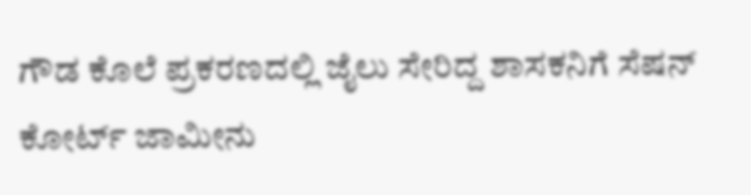ಗೌಡ ಕೊಲೆ ಪ್ರಕರಣದಲ್ಲಿ ಜೈಲು ಸೇರಿದ್ದ ಶಾಸಕನಿಗೆ ಸೆಷನ್ ಕೋರ್ಟ್ ಜಾಮೀನು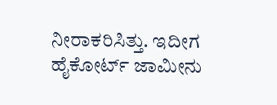ನೀರಾಕರಿಸಿತ್ತು. ಇದೀಗ ಹೈಕೋರ್ಟ್ ಜಾಮೀನು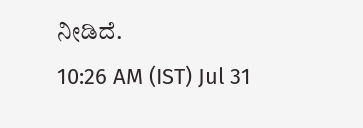ನೀಡಿದೆ.
10:26 AM (IST) Jul 31